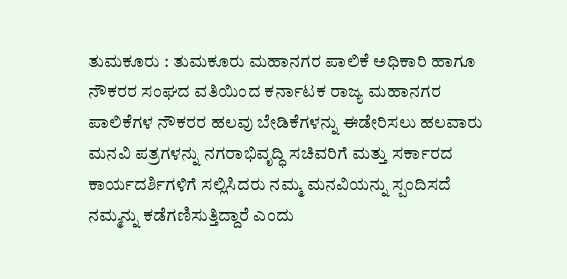ತುಮಕೂರು : ತುಮಕೂರು ಮಹಾನಗರ ಪಾಲಿಕೆ ಅಧಿಕಾರಿ ಹಾಗೂ ನೌಕರರ ಸಂಘದ ವತಿಯಿಂದ ಕರ್ನಾಟಕ ರಾಜ್ಯ ಮಹಾನಗರ ಪಾಲಿಕೆಗಳ ನೌಕರರ ಹಲವು ಬೇಡಿಕೆಗಳನ್ನು ಈಡೇರಿಸಲು ಹಲವಾರು ಮನವಿ ಪತ್ರಗಳನ್ನು ನಗರಾಭಿವೃದ್ಧಿ ಸಚಿವರಿಗೆ ಮತ್ತು ಸರ್ಕಾರದ ಕಾರ್ಯದರ್ಶಿಗಳಿಗೆ ಸಲ್ಲಿಸಿದರು ನಮ್ಮ ಮನವಿಯನ್ನು ಸ್ಪಂದಿಸದೆ ನಮ್ಮನ್ನು ಕಡೆಗಣಿಸುತ್ತಿದ್ದಾರೆ ಎಂದು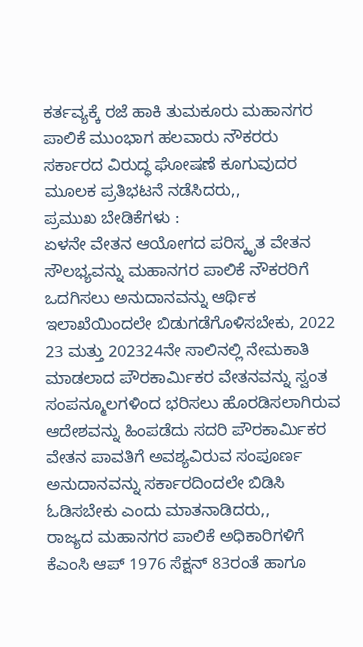ಕರ್ತವ್ಯಕ್ಕೆ ರಜೆ ಹಾಕಿ ತುಮಕೂರು ಮಹಾನಗರ ಪಾಲಿಕೆ ಮುಂಭಾಗ ಹಲವಾರು ನೌಕರರು ಸರ್ಕಾರದ ವಿರುದ್ಧ ಘೋಷಣೆ ಕೂಗುವುದರ ಮೂಲಕ ಪ್ರತಿಭಟನೆ ನಡೆಸಿದರು,,
ಪ್ರಮುಖ ಬೇಡಿಕೆಗಳು :
ಏಳನೇ ವೇತನ ಆಯೋಗದ ಪರಿಸ್ಕೃತ ವೇತನ ಸೌಲಭ್ಯವನ್ನು ಮಹಾನಗರ ಪಾಲಿಕೆ ನೌಕರರಿಗೆ ಒದಗಿಸಲು ಅನುದಾನವನ್ನು ಆರ್ಥಿಕ ಇಲಾಖೆಯಿಂದಲೇ ಬಿಡುಗಡೆಗೊಳಿಸಬೇಕು, 2022 23 ಮತ್ತು 202324ನೇ ಸಾಲಿನಲ್ಲಿ ನೇಮಕಾತಿ ಮಾಡಲಾದ ಪೌರಕಾರ್ಮಿಕರ ವೇತನವನ್ನು ಸ್ವಂತ ಸಂಪನ್ಮೂಲಗಳಿಂದ ಭರಿಸಲು ಹೊರಡಿಸಲಾಗಿರುವ ಆದೇಶವನ್ನು ಹಿಂಪಡೆದು ಸದರಿ ಪೌರಕಾರ್ಮಿಕರ ವೇತನ ಪಾವತಿಗೆ ಅವಶ್ಯವಿರುವ ಸಂಪೂರ್ಣ ಅನುದಾನವನ್ನು ಸರ್ಕಾರದಿಂದಲೇ ಬಿಡಿಸಿ ಓಡಿಸಬೇಕು ಎಂದು ಮಾತನಾಡಿದರು,,
ರಾಜ್ಯದ ಮಹಾನಗರ ಪಾಲಿಕೆ ಅಧಿಕಾರಿಗಳಿಗೆ ಕೆಎಂಸಿ ಆಪ್ 1976 ಸೆಕ್ಷನ್ 83ರಂತೆ ಹಾಗೂ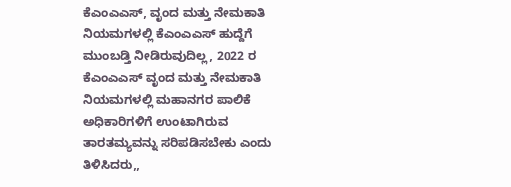ಕೆಎಂಎಎಸ್, ವೃಂದ ಮತ್ತು ನೇಮಕಾತಿ ನಿಯಮಗಳಲ್ಲಿ ಕೆಎಂಎಎಸ್ ಹುದ್ದೆಗೆ ಮುಂಬಡ್ತಿ ನೀಡಿರುವುದಿಲ್ಲ, 2022 ರ ಕೆಎಂಎಎಸ್ ವೃಂದ ಮತ್ತು ನೇಮಕಾತಿ ನಿಯಮಗಳಲ್ಲಿ ಮಹಾನಗರ ಪಾಲಿಕೆ ಅಧಿಕಾರಿಗಳಿಗೆ ಉಂಟಾಗಿರುವ ತಾರತಮ್ಯವನ್ನು ಸರಿಪಡಿಸಬೇಕು ಎಂದು ತಿಳಿಸಿದರು,,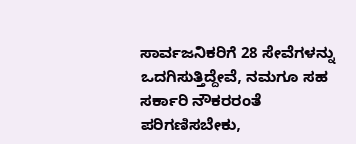ಸಾರ್ವಜನಿಕರಿಗೆ 28 ಸೇವೆಗಳನ್ನು ಒದಗಿಸುತ್ತಿದ್ದೇವೆ, ನಮಗೂ ಸಹ ಸರ್ಕಾರಿ ನೌಕರರಂತೆ ಪರಿಗಣಿಸಬೇಕು,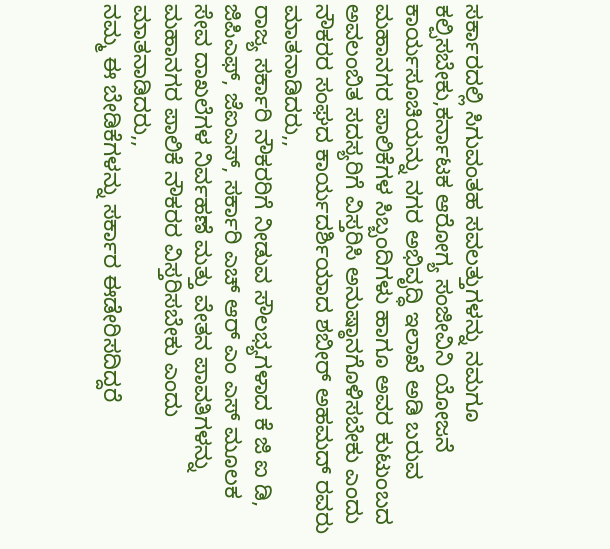ಸರ್ಕಾರದಲ್ಲಿ ಸಿಗುವಂತಹ ಸವಲತ್ತುಗಳನ್ನು ನಮಗೂ ಕಲ್ಪಿಸಬೇಕು,ಕರ್ನಾಟಕ ಆರೋಗ್ಯ ಸಂಜೀವಿನಿ ಯೋಜನೆ ಕಾರ್ಯಸೂಚಿಯನ್ನು ನಗರ ಅಭಿವೃದ್ಧಿ ಇಲಾಖೆ ಅಡಿ ಬರುವ ಮಹಾನಗರ ಪಾಲಿಕೆಗಳ ಸಿಬ್ಬಂದಿಗಳು ಹಾಗೂ ಅವರ ಕುಟುಂಬದ ಅವಲಂಬಿತ ಸದಸ್ಯರಿಗೆ ವಿಸ್ತರಿಸಿ ಅನುಷ್ಠಾನಗೊಳಿಸಬೇಕು ಎಂದು ನೌಕರರ ಸಂಘದ ಕಾರ್ಯದರ್ಶಿಯಾದ ಶಬೀರ್ ಅಹಮದ್ ರವರು ಮಾತನಾಡಿದರು,,
ರಾಜ್ಯ ಸರ್ಕಾರಿ ನೌಕರರಿಗೆ ನೀಡುವ ಸೌಲಭ್ಯಗಳಾದ ಕೆ ಜಿ ಐ ಡಿ, ಜಿಪಿಎಫ್, ಜೆಐಎಸ್, ಸರ್ಕಾರಿ ಎಚ್ ಆರ್ ಎಂ ಎಸ್ ಮೂಲಕ ಸೇವ ದಾಖಲೆಗಳ ನಿರ್ವಹಣೆ ಮತ್ತು ವೇತನ ಪಾವತಿಗಳನ್ನು ಮಹಾನಗರ ಪಾಲಿಕೆ ನೌಕರರ ವಿಸ್ತರಿಸಬೇಕು ಎಂದು ಮಾತನಾಡಿದರು,,
ನಮ್ಮ ಈ ಬೇಡಿಕೆಗಳನ್ನು ಸರ್ಕಾರ ಈಡೇರಿಸದಿದ್ದರೆ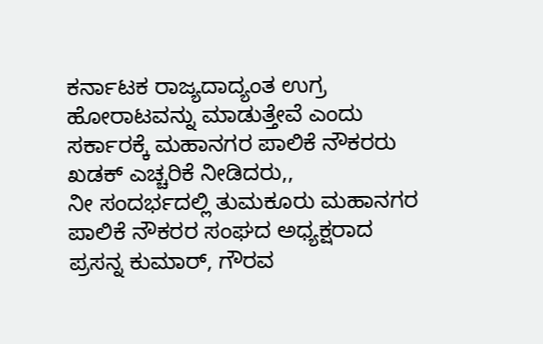ಕರ್ನಾಟಕ ರಾಜ್ಯದಾದ್ಯಂತ ಉಗ್ರ ಹೋರಾಟವನ್ನು ಮಾಡುತ್ತೇವೆ ಎಂದು ಸರ್ಕಾರಕ್ಕೆ ಮಹಾನಗರ ಪಾಲಿಕೆ ನೌಕರರು ಖಡಕ್ ಎಚ್ಚರಿಕೆ ನೀಡಿದರು,,
ನೀ ಸಂದರ್ಭದಲ್ಲಿ ತುಮಕೂರು ಮಹಾನಗರ ಪಾಲಿಕೆ ನೌಕರರ ಸಂಘದ ಅಧ್ಯಕ್ಷರಾದ ಪ್ರಸನ್ನ ಕುಮಾರ್, ಗೌರವ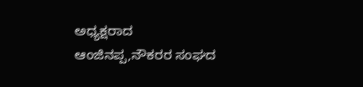ಅಧ್ಯಕ್ಷರಾದ ಆಂಜಿನಪ್ಪ,ನೌಕರರ ಸಂಘದ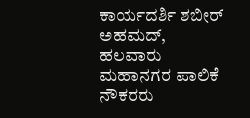ಕಾರ್ಯದರ್ಶಿ ಶಬೀರ್ ಅಹಮದ್, ಹಲವಾರು ಮಹಾನಗರ ಪಾಲಿಕೆ ನೌಕರರು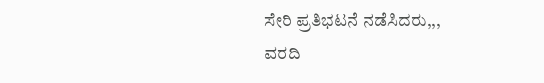ಸೇರಿ ಪ್ರತಿಭಟನೆ ನಡೆಸಿದರು,,,
ವರದಿ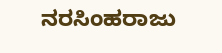ನರಸಿಂಹರಾಜು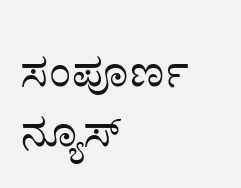ಸಂಪೂರ್ಣ ನ್ಯೂಸ್